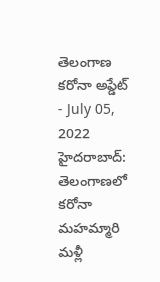తెలంగాణ కరోనా అప్డేట్
- July 05, 2022
హైదరాబాద్: తెలంగాణలో కరోనా మహమ్మారి మళ్లీ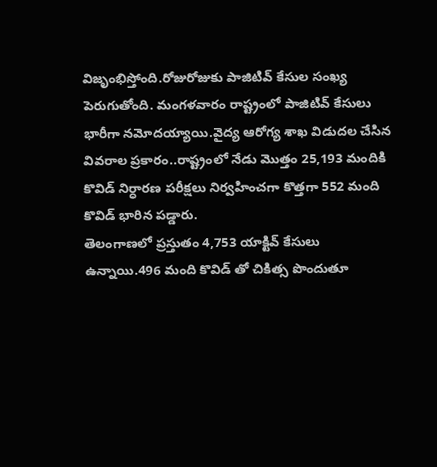విజృంభిస్తోంది.రోజురోజుకు పాజిటివ్ కేసుల సంఖ్య పెరుగుతోంది. మంగళవారం రాష్ట్రంలో పాజిటివ్ కేసులు భారీగా నమోదయ్యాయి.వైద్య ఆరోగ్య శాఖ విడుదల చేసిన వివరాల ప్రకారం..రాష్ట్రంలో నేడు మొత్తం 25,193 మందికి కొవిడ్ నిర్ధారణ పరీక్షలు నిర్వహించగా కొత్తగా 552 మంది కొవిడ్ భారిన పడ్డారు.
తెలంగాణలో ప్రస్తుతం 4,753 యాక్టివ్ కేసులు ఉన్నాయి.496 మంది కొవిడ్ తో చికిత్స పొందుతూ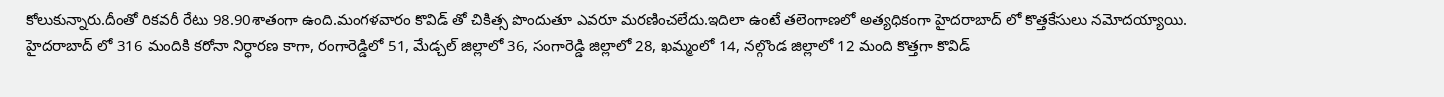కోలుకున్నారు.దీంతో రికవరీ రేటు 98.90శాతంగా ఉంది.మంగళవారం కొవిడ్ తో చికిత్స పొందుతూ ఎవరూ మరణించలేదు.ఇదిలా ఉంటే తలెంగాణలో అత్యధికంగా హైదరాబాద్ లో కొత్తకేసులు నమోదయ్యాయి.
హైదరాబాద్ లో 316 మందికి కరోనా నిర్ధారణ కాగా, రంగారెడ్డిలో 51, మేడ్చల్ జిల్లాలో 36, సంగారెడ్డి జిల్లాలో 28, ఖమ్మంలో 14, నల్గొండ జిల్లాలో 12 మంది కొత్తగా కొవిడ్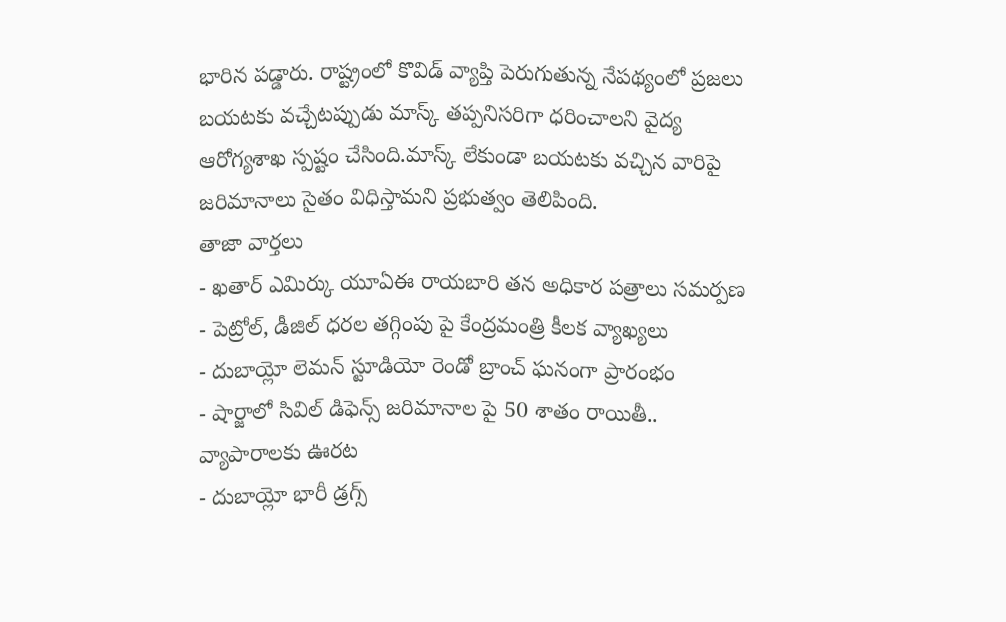భారిన పడ్డారు. రాష్ట్రంలో కొవిడ్ వ్యాప్తి పెరుగుతున్న నేపథ్యంలో ప్రజలు బయటకు వచ్చేటప్పుడు మాస్క్ తప్పనిసరిగా ధరించాలని వైద్య ఆరోగ్యశాఖ స్పష్టం చేసింది.మాస్క్ లేకుండా బయటకు వచ్చిన వారిపై జరిమానాలు సైతం విధిస్తామని ప్రభుత్వం తెలిపింది.
తాజా వార్తలు
- ఖతార్ ఎమిర్కు యూఏఈ రాయబారి తన అధికార పత్రాలు సమర్పణ
- పెట్రోల్, డీజిల్ ధరల తగ్గింపు పై కేంద్రమంత్రి కీలక వ్యాఖ్యలు
- దుబాయ్లో లెమన్ స్టూడియో రెండో బ్రాంచ్ ఘనంగా ప్రారంభం
- షార్జాలో సివిల్ డిఫెన్స్ జరిమానాల పై 50 శాతం రాయితీ.. వ్యాపారాలకు ఊరట
- దుబాయ్లో భారీ డ్రగ్స్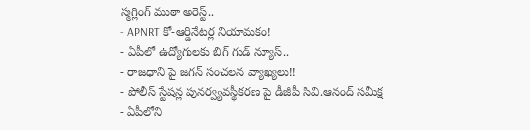స్మగ్లింగ్ ముఠా అరెస్ట్..
- APNRT కో-ఆర్డినేటర్ల నియామకం!
- ఏపీలో ఉద్యోగులకు బిగ్ గుడ్ న్యూస్..
- రాజధాని పై జగన్ సంచలన వ్యాఖ్యలు!!
- పోలీస్ స్టేషన్ల పునర్వ్యవస్థీకరణ పై డీజీపీ సివి.ఆనంద్ సమీక్ష
- ఏపీలోని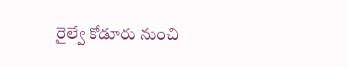రైల్వే కోడూరు నుంచి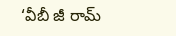‘వీబీ జీ రామ్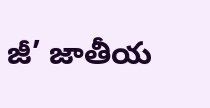జీ’ జాతీయ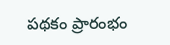పథకం ప్రారంభం